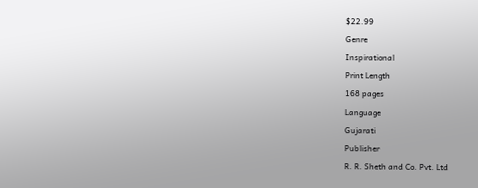$22.99
Genre
Inspirational
Print Length
168 pages
Language
Gujarati
Publisher
R. R. Sheth and Co. Pvt. Ltd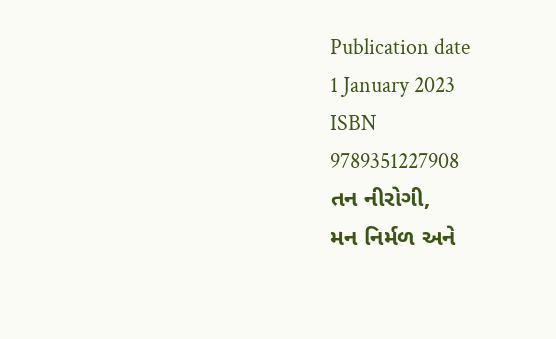Publication date
1 January 2023
ISBN
9789351227908
તન નીરોગી,
મન નિર્મળ અને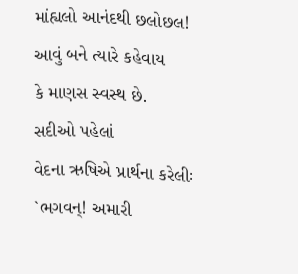માંહ્યલો આનંદથી છલોછલ!
આવું બને ત્યારે કહેવાય
કે માણસ સ્વસ્થ છે.
સદીઓ પહેલાં
વેદના ઋષિએ પ્રાર્થના કરેલીઃ
`ભગવન્! અમારી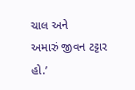ચાલ અને
અમારું જીવન ટટ્ટાર હો.’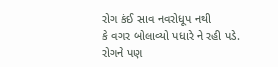રોગ કંઈ સાવ નવરોધૂપ નથી
કે વગર બોલાવ્યો પધારે ને રહી પડે.
રોગને પણ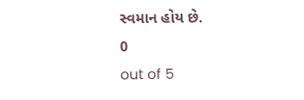સ્વમાન હોય છે.
0
out of 5